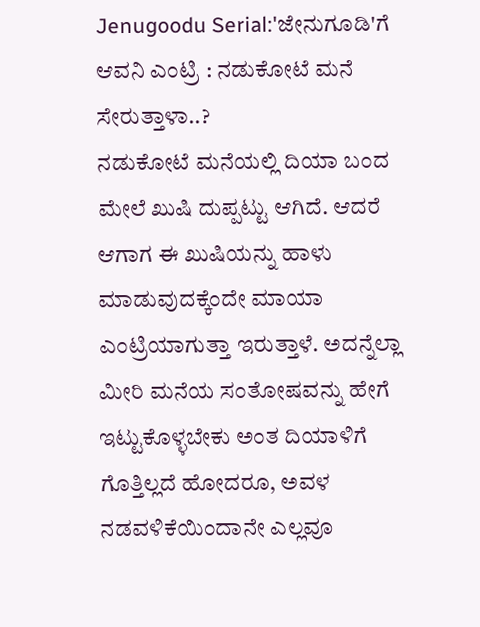Jenugoodu Serial:'ಜೇನುಗೂಡಿ'ಗೆ ಆವನಿ ಎಂಟ್ರಿ : ನಡುಕೋಟೆ ಮನೆ ಸೇರುತ್ತಾಳಾ..?
ನಡುಕೋಟೆ ಮನೆಯಲ್ಲಿ ದಿಯಾ ಬಂದ ಮೇಲೆ ಖುಷಿ ದುಪ್ಪಟ್ಟು ಆಗಿದೆ. ಆದರೆ ಆಗಾಗ ಈ ಖುಷಿಯನ್ನು ಹಾಳು ಮಾಡುವುದಕ್ಕೆಂದೇ ಮಾಯಾ ಎಂಟ್ರಿಯಾಗುತ್ತಾ ಇರುತ್ತಾಳೆ. ಅದನ್ನೆಲ್ಲಾ ಮೀರಿ ಮನೆಯ ಸಂತೋಷವನ್ನು ಹೇಗೆ ಇಟ್ಟುಕೊಳ್ಳಬೇಕು ಅಂತ ದಿಯಾಳಿಗೆ ಗೊತ್ತಿಲ್ಲದೆ ಹೋದರೂ, ಅವಳ ನಡವಳಿಕೆಯಿಂದಾನೇ ಎಲ್ಲವೂ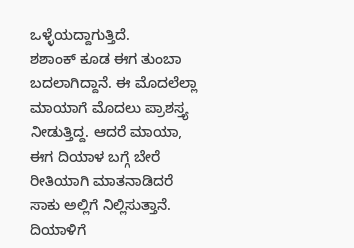ಒಳ್ಳೆಯದ್ದಾಗುತ್ತಿದೆ.
ಶಶಾಂಕ್ ಕೂಡ ಈಗ ತುಂಬಾ ಬದಲಾಗಿದ್ದಾನೆ. ಈ ಮೊದಲೆಲ್ಲಾ ಮಾಯಾಗೆ ಮೊದಲು ಪ್ರಾಶಸ್ತ್ಯ ನೀಡುತ್ತಿದ್ದ. ಆದರೆ ಮಾಯಾ, ಈಗ ದಿಯಾಳ ಬಗ್ಗೆ ಬೇರೆ ರೀತಿಯಾಗಿ ಮಾತನಾಡಿದರೆ ಸಾಕು ಅಲ್ಲಿಗೆ ನಿಲ್ಲಿಸುತ್ತಾನೆ. ದಿಯಾಳಿಗೆ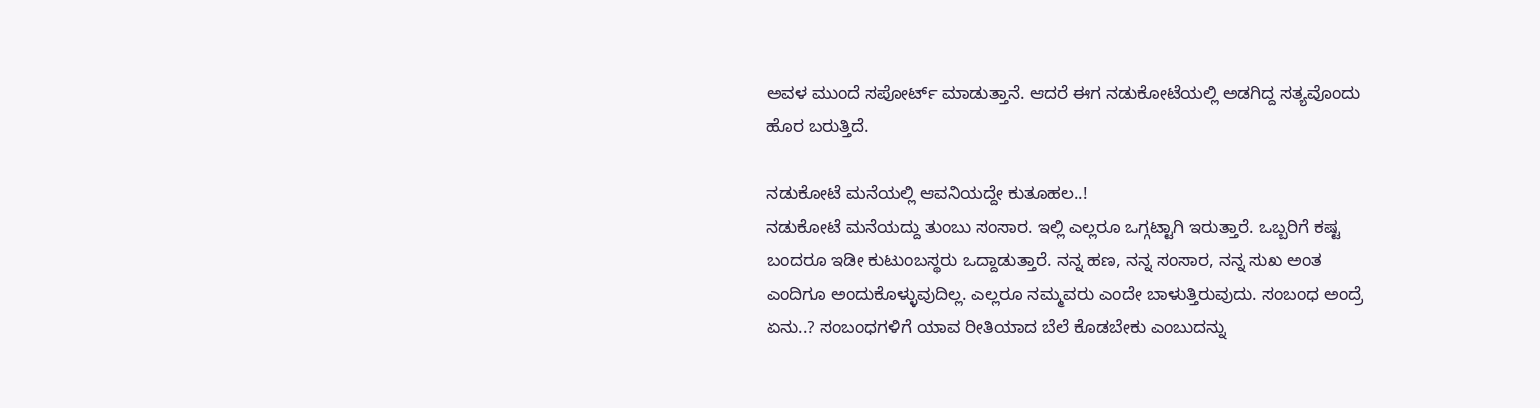ಅವಳ ಮುಂದೆ ಸಪೋರ್ಟ್ ಮಾಡುತ್ತಾನೆ. ಆದರೆ ಈಗ ನಡುಕೋಟೆಯಲ್ಲಿ ಅಡಗಿದ್ದ ಸತ್ಯವೊಂದು ಹೊರ ಬರುತ್ತಿದೆ.

ನಡುಕೋಟೆ ಮನೆಯಲ್ಲಿ ಆವನಿಯದ್ದೇ ಕುತೂಹಲ..!
ನಡುಕೋಟೆ ಮನೆಯದ್ದು ತುಂಬು ಸಂಸಾರ. ಇಲ್ಲಿ ಎಲ್ಲರೂ ಒಗ್ಗಟ್ಟಾಗಿ ಇರುತ್ತಾರೆ. ಒಬ್ಬರಿಗೆ ಕಷ್ಟ ಬಂದರೂ ಇಡೀ ಕುಟುಂಬಸ್ಥರು ಒದ್ದಾಡುತ್ತಾರೆ. ನನ್ನ ಹಣ, ನನ್ನ ಸಂಸಾರ, ನನ್ನ ಸುಖ ಅಂತ ಎಂದಿಗೂ ಅಂದುಕೊಳ್ಳುವುದಿಲ್ಲ. ಎಲ್ಲರೂ ನಮ್ಮವರು ಎಂದೇ ಬಾಳುತ್ತಿರುವುದು. ಸಂಬಂಧ ಅಂದ್ರೆ ಏನು..? ಸಂಬಂಧಗಳಿಗೆ ಯಾವ ರೀತಿಯಾದ ಬೆಲೆ ಕೊಡಬೇಕು ಎಂಬುದನ್ನು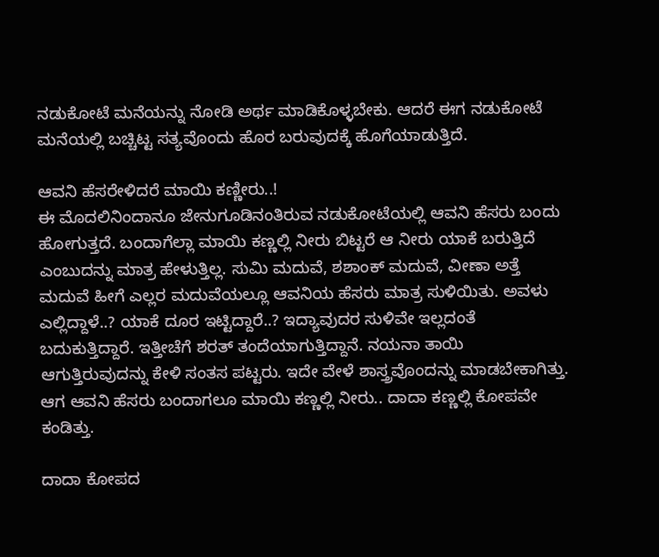ನಡುಕೋಟೆ ಮನೆಯನ್ನು ನೋಡಿ ಅರ್ಥ ಮಾಡಿಕೊಳ್ಳಬೇಕು. ಆದರೆ ಈಗ ನಡುಕೋಟೆ ಮನೆಯಲ್ಲಿ ಬಚ್ಚಿಟ್ಟ ಸತ್ಯವೊಂದು ಹೊರ ಬರುವುದಕ್ಕೆ ಹೊಗೆಯಾಡುತ್ತಿದೆ.

ಆವನಿ ಹೆಸರೇಳಿದರೆ ಮಾಯಿ ಕಣ್ಣೀರು..!
ಈ ಮೊದಲಿನಿಂದಾನೂ ಜೇನುಗೂಡಿನಂತಿರುವ ನಡುಕೋಟೆಯಲ್ಲಿ ಆವನಿ ಹೆಸರು ಬಂದು ಹೋಗುತ್ತದೆ. ಬಂದಾಗೆಲ್ಲಾ ಮಾಯಿ ಕಣ್ಣಲ್ಲಿ ನೀರು ಬಿಟ್ಟರೆ ಆ ನೀರು ಯಾಕೆ ಬರುತ್ತಿದೆ ಎಂಬುದನ್ನು ಮಾತ್ರ ಹೇಳುತ್ತಿಲ್ಲ. ಸುಮಿ ಮದುವೆ, ಶಶಾಂಕ್ ಮದುವೆ, ವೀಣಾ ಅತ್ತೆ ಮದುವೆ ಹೀಗೆ ಎಲ್ಲರ ಮದುವೆಯಲ್ಲೂ ಆವನಿಯ ಹೆಸರು ಮಾತ್ರ ಸುಳಿಯಿತು. ಅವಳು ಎಲ್ಲಿದ್ದಾಳೆ..? ಯಾಕೆ ದೂರ ಇಟ್ಟಿದ್ದಾರೆ..? ಇದ್ಯಾವುದರ ಸುಳಿವೇ ಇಲ್ಲದಂತೆ ಬದುಕುತ್ತಿದ್ದಾರೆ. ಇತ್ತೀಚೆಗೆ ಶರತ್ ತಂದೆಯಾಗುತ್ತಿದ್ದಾನೆ. ನಯನಾ ತಾಯಿ ಆಗುತ್ತಿರುವುದನ್ನು ಕೇಳಿ ಸಂತಸ ಪಟ್ಟರು. ಇದೇ ವೇಳೆ ಶಾಸ್ತ್ರವೊಂದನ್ನು ಮಾಡಬೇಕಾಗಿತ್ತು. ಆಗ ಆವನಿ ಹೆಸರು ಬಂದಾಗಲೂ ಮಾಯಿ ಕಣ್ಣಲ್ಲಿ ನೀರು.. ದಾದಾ ಕಣ್ಣಲ್ಲಿ ಕೋಪವೇ ಕಂಡಿತ್ತು.

ದಾದಾ ಕೋಪದ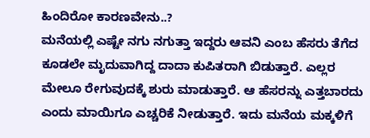ಹಿಂದಿರೋ ಕಾರಣವೇನು..?
ಮನೆಯಲ್ಲಿ ಎಷ್ಟೇ ನಗು ನಗುತ್ತಾ ಇದ್ದರು ಆವನಿ ಎಂಬ ಹೆಸರು ತೆಗೆದ ಕೂಡಲೇ ಮೃದುವಾಗಿದ್ದ ದಾದಾ ಕುಪಿತರಾಗಿ ಬಿಡುತ್ತಾರೆ. ಎಲ್ಲರ ಮೇಲೂ ರೇಗುವುದಕ್ಕೆ ಶುರು ಮಾಡುತ್ತಾರೆ. ಆ ಹೆಸರನ್ನು ಎತ್ತಬಾರದು ಎಂದು ಮಾಯಿಗೂ ಎಚ್ಚರಿಕೆ ನೀಡುತ್ತಾರೆ. ಇದು ಮನೆಯ ಮಕ್ಕಳಿಗೆ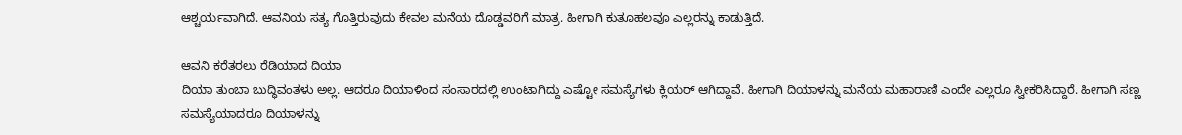ಆಶ್ಚರ್ಯವಾಗಿದೆ. ಆವನಿಯ ಸತ್ಯ ಗೊತ್ತಿರುವುದು ಕೇವಲ ಮನೆಯ ದೊಡ್ಡವರಿಗೆ ಮಾತ್ರ. ಹೀಗಾಗಿ ಕುತೂಹಲವೂ ಎಲ್ಲರನ್ನು ಕಾಡುತ್ತಿದೆ.

ಆವನಿ ಕರೆತರಲು ರೆಡಿಯಾದ ದಿಯಾ
ದಿಯಾ ತುಂಬಾ ಬುದ್ಧಿವಂತಳು ಅಲ್ಲ. ಆದರೂ ದಿಯಾಳಿಂದ ಸಂಸಾರದಲ್ಲಿ ಉಂಟಾಗಿದ್ದು ಎಷ್ಟೋ ಸಮಸ್ಯೆಗಳು ಕ್ಲಿಯರ್ ಆಗಿದ್ದಾವೆ. ಹೀಗಾಗಿ ದಿಯಾಳನ್ನು ಮನೆಯ ಮಹಾರಾಣಿ ಎಂದೇ ಎಲ್ಲರೂ ಸ್ವೀಕರಿಸಿದ್ದಾರೆ. ಹೀಗಾಗಿ ಸಣ್ಣ ಸಮಸ್ಯೆಯಾದರೂ ದಿಯಾಳನ್ನು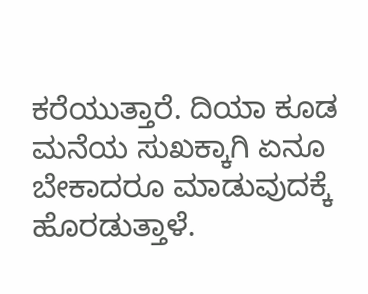ಕರೆಯುತ್ತಾರೆ. ದಿಯಾ ಕೂಡ ಮನೆಯ ಸುಖಕ್ಕಾಗಿ ಏನೂ ಬೇಕಾದರೂ ಮಾಡುವುದಕ್ಕೆ ಹೊರಡುತ್ತಾಳೆ.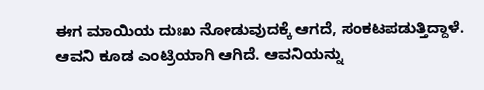ಈಗ ಮಾಯಿಯ ದುಃಖ ನೋಡುವುದಕ್ಕೆ ಆಗದೆ, ಸಂಕಟಪಡುತ್ತಿದ್ದಾಳೆ. ಆವನಿ ಕೂಡ ಎಂಟ್ರಿಯಾಗಿ ಆಗಿದೆ. ಆವನಿಯನ್ನು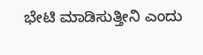ಭೇಟಿ ಮಾಡಿಸುತ್ತೀನಿ ಎಂದು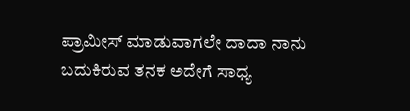ಪ್ರಾಮೀಸ್ ಮಾಡುವಾಗಲೇ ದಾದಾ ನಾನು ಬದುಕಿರುವ ತನಕ ಅದೇಗೆ ಸಾಧ್ಯ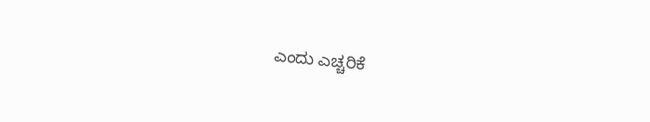ಎಂದು ಎಚ್ಚರಿಕೆ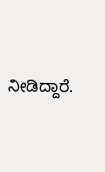ನೀಡಿದ್ದಾರೆ.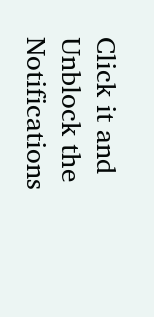Click it and Unblock the Notifications